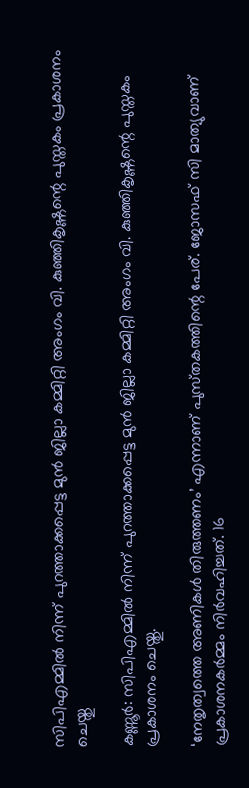സിപിഎമ്മില്‍ നിന്ന് പുറത്താക്കപ്പെട്ട മുൻ ജില്ലാ കമ്മിറ്റി അംഗം വി. കുഞ്ഞികൃഷ്ണന്റെ പുസ്തകം പ്രകാശനം ചെയ്തു

കണ്ണൂർ: സിപിഎമ്മില്‍ നിന്ന് പുറത്താക്കപ്പെട്ട മുൻ ജില്ലാ കമ്മിറ്റി അംഗം വി. കുഞ്ഞികൃഷ്ണന്റെ പുസ്തകം പ്രകാശനം ചെയ്തു.

‘നേതൃത്വത്തെ അണികള്‍ തിരുത്തണം’ എന്നാണ് പുസ്‌തകത്തിന്റെ പേര്. ജോസഫ് സി മാത്യുവാണ് പ്രകാശനകർമ്മം നിർവഹിച്ചത്. 16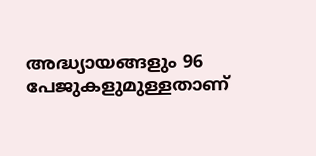അദ്ധ്യായങ്ങളും 96 പേജുകളുമുള്ളതാണ്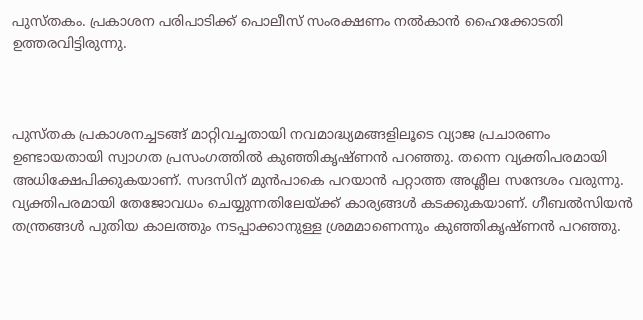പുസ്‌തകം. പ്രകാശന പരിപാടിക്ക് പൊലീസ് സംരക്ഷണം നല്‍കാൻ ഹൈക്കോടതി ഉത്തരവിട്ടിരുന്നു.



പുസ്‌തക പ്രകാശനച്ചടങ്ങ് മാറ്റിവച്ചതായി നവമാദ്ധ്യമങ്ങളിലൂടെ വ്യാജ പ്രചാരണം ഉണ്ടായതായി സ്വാഗത പ്രസംഗത്തില്‍ കുഞ്ഞികൃഷ്‌ണൻ പറഞ്ഞു. തന്നെ വ്യക്തിപരമായി അധിക്ഷേപിക്കുകയാണ്. സദസിന് മുൻപാകെ പറയാൻ പറ്റാത്ത അശ്ലീല സന്ദേശം വരുന്നു. വ്യക്തിപരമായി തേജോവധം ചെയ്യുന്നതിലേയ്ക്ക് കാര്യങ്ങള്‍ കടക്കുകയാണ്. ഗീബല്‍സിയൻ തന്ത്രങ്ങള്‍ പുതിയ കാലത്തും നടപ്പാക്കാനുള്ള ശ്രമമാണെന്നും കുഞ്ഞികൃഷ്‌ണൻ പറഞ്ഞു.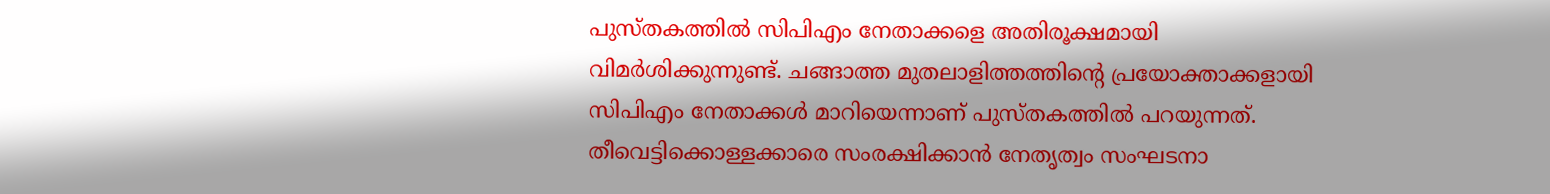പുസ്‌തകത്തില്‍ സിപിഎം നേതാക്കളെ അതിരൂക്ഷമായി വിമർശിക്കുന്നുണ്ട്. ചങ്ങാത്ത മുതലാളിത്തത്തിന്റെ പ്രയോക്താക്കളായി സിപിഎം നേതാക്കള്‍ മാറിയെന്നാണ് പുസ്‌തകത്തില്‍ പറയുന്നത്. തീവെട്ടിക്കൊള്ളക്കാരെ സംരക്ഷിക്കാൻ നേതൃത്വം സംഘടനാ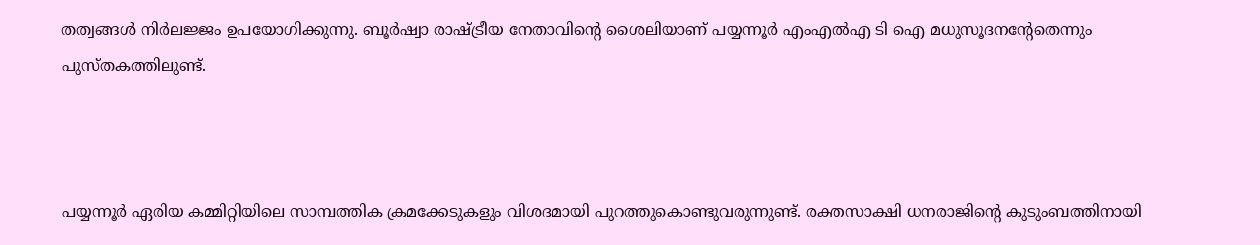തത്വങ്ങള്‍ നിർലജ്ജം ഉപയോഗിക്കുന്നു. ബൂർഷ്വാ രാഷ്‌ട്രീയ നേതാവിന്റെ ശൈലിയാണ് പയ്യന്നൂർ എംഎല്‍എ ടി ഐ മധുസൂദനന്റേതെന്നും പുസ്‌തകത്തിലുണ്ട്.



പയ്യന്നൂർ ഏരിയ കമ്മിറ്റിയിലെ സാമ്പത്തിക ക്രമക്കേടുകളും വിശദമായി പുറത്തുകൊണ്ടുവരുന്നുണ്ട്. രക്തസാക്ഷി ധനരാജിന്റെ കുടുംബത്തിനായി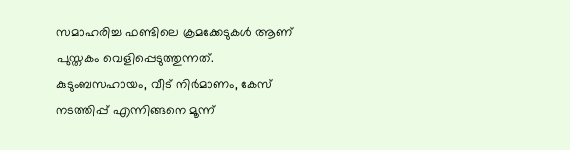സമാഹരിച്ച ഫണ്ടിലെ ക്രമക്കേടുകള്‍ ആണ് പുസ്തകം വെളിപ്പെടുത്തുന്നത്. കുടുംബസഹായം, വീട് നിർമാണം, കേസ് നടത്തിപ്പ് എന്നിങ്ങനെ മൂന്ന്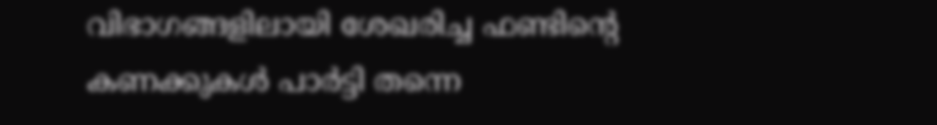വിഭാഗങ്ങളിലായി ശേഖരിച്ച ഫണ്ടിന്റെ കണക്കുകള്‍ പാർട്ടി തന്നെ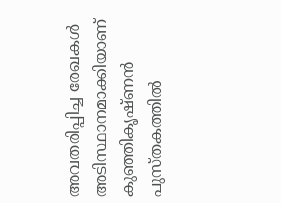അവതരിപ്പിച്ച രേഖകള്‍ അടിസ്ഥാനമാക്കിയാണ് കുഞ്ഞികൃഷ്ണൻ പുസ്‌തകത്തില്‍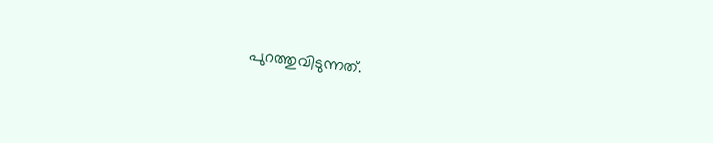പുറത്തുവിടുന്നത്.